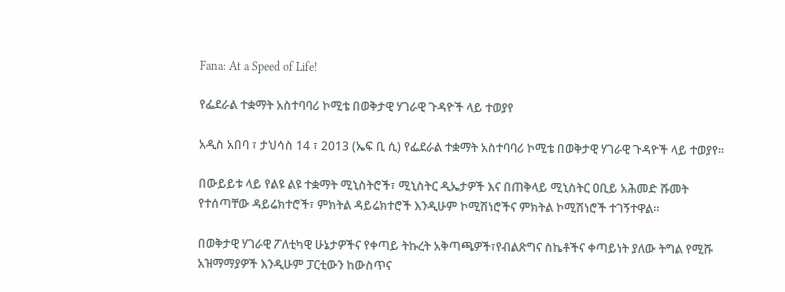Fana: At a Speed of Life!

የፌደራል ተቋማት አስተባባሪ ኮሚቴ በወቅታዊ ሃገራዊ ጉዳዮች ላይ ተወያየ

አዲስ አበባ ፣ ታህሳስ 14 ፣ 2013 (ኤፍ ቢ ሲ) የፌደራል ተቋማት አስተባባሪ ኮሚቴ በወቅታዊ ሃገራዊ ጉዳዮች ላይ ተወያየ፡፡

በውይይቱ ላይ የልዩ ልዩ ተቋማት ሚኒስትሮች፣ ሚኒስትር ዲኤታዎች እና በጠቅላይ ሚኒስትር ዐቢይ አሕመድ ሹመት የተሰጣቸው ዳይሬክተሮች፣ ምክትል ዳይሬክተሮች እንዲሁም ኮሚሽነሮችና ምክትል ኮሚሽነሮች ተገኝተዋል፡፡

በወቅታዊ ሃገራዊ ፖለቲካዊ ሁኔታዎችና የቀጣይ ትኩረት አቅጣጫዎች፣የብልጽግና ስኬቶችና ቀጣይነት ያለው ትግል የሚሹ አዝማማያዎች እንዲሁም ፓርቲውን ከውስጥና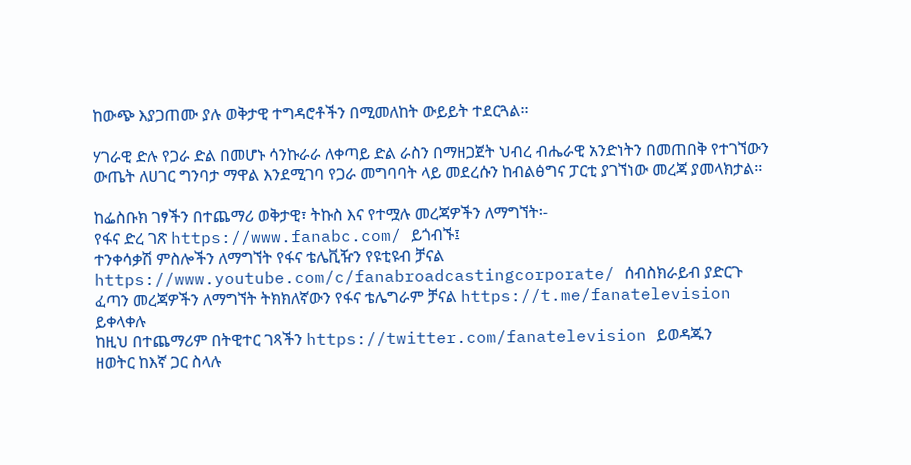ከውጭ እያጋጠሙ ያሉ ወቅታዊ ተግዳሮቶችን በሚመለከት ውይይት ተደርጓል፡፡

ሃገራዊ ድሉ የጋራ ድል በመሆኑ ሳንኩራራ ለቀጣይ ድል ራስን በማዘጋጀት ህብረ ብሔራዊ አንድነትን በመጠበቅ የተገኘውን ውጤት ለሀገር ግንባታ ማዋል እንደሚገባ የጋራ መግባባት ላይ መደረሱን ከብልፅግና ፓርቲ ያገኘነው መረጃ ያመላክታል፡፡

ከፌስቡክ ገፃችን በተጨማሪ ወቅታዊ፣ ትኩስ እና የተሟሉ መረጃዎችን ለማግኘት፡-
የፋና ድረ ገጽ https://www.fanabc.com/ ይጎብኙ፤
ተንቀሳቃሽ ምስሎችን ለማግኘት የፋና ቴሌቪዥን የዩቲዩብ ቻናል https://www.youtube.com/c/fanabroadcastingcorporate/ ሰብስክራይብ ያድርጉ
ፈጣን መረጃዎችን ለማግኘት ትክክለኛውን የፋና ቴሌግራም ቻናል https://t.me/fanatelevision ይቀላቀሉ
ከዚህ በተጨማሪም በትዊተር ገጻችን https://twitter.com/fanatelevision ይወዳጁን
ዘወትር ከእኛ ጋር ስላሉ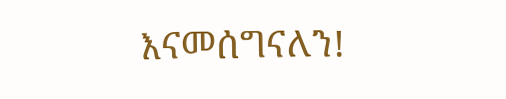እናመሰግናለን!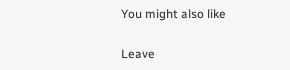You might also like

Leave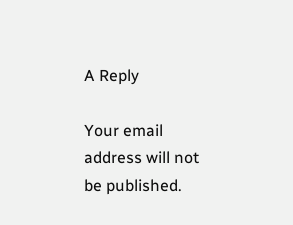A Reply

Your email address will not be published.